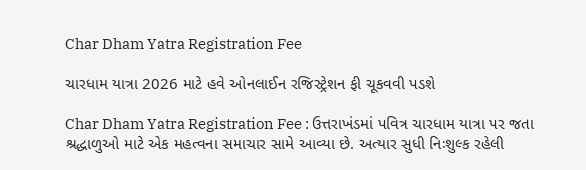Char Dham Yatra Registration Fee

ચારધામ યાત્રા 2026 માટે હવે ઓનલાઈન રજિસ્ટ્રેશન ફી ચૂકવવી પડશે

Char Dham Yatra Registration Fee : ઉત્તરાખંડમાં પવિત્ર ચારધામ યાત્રા પર જતા શ્રદ્ધાળુઓ માટે એક મહત્વના સમાચાર સામે આવ્યા છે. અત્યાર સુધી નિઃશુલ્ક રહેલી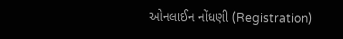ઓનલાઈન નોંધણી (Registration)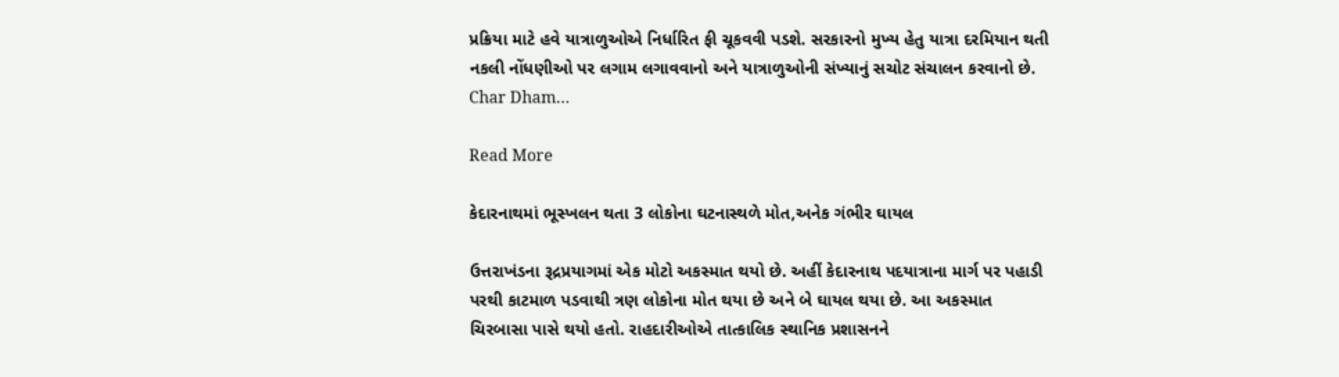પ્રક્રિયા માટે હવે યાત્રાળુઓએ નિર્ધારિત ફી ચૂકવવી પડશે. સરકારનો મુખ્ય હેતુ યાત્રા દરમિયાન થતી નકલી નોંધણીઓ પર લગામ લગાવવાનો અને યાત્રાળુઓની સંખ્યાનું સચોટ સંચાલન કરવાનો છે. Char Dham…

Read More

કેદારનાથમાં ભૂસ્ખલન થતા 3 લોકોના ઘટનાસ્થળે મોત,અનેક ગંભીર ઘાયલ

ઉત્તરાખંડના રૂદ્રપ્રયાગમાં એક મોટો અકસ્માત થયો છે. અહીં કેદારનાથ પદયાત્રાના માર્ગ પર પહાડી પરથી કાટમાળ પડવાથી ત્રણ લોકોના મોત થયા છે અને બે ઘાયલ થયા છે. આ અકસ્માત ચિરબાસા પાસે થયો હતો. રાહદારીઓએ તાત્કાલિક સ્થાનિક પ્રશાસનને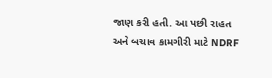જાણ કરી હતી. આ પછી રાહત અને બચાવ કામગીરી માટે NDRF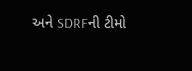અને SDRFની ટીમો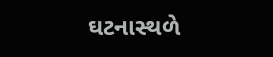ઘટનાસ્થળે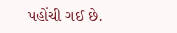પહોંચી ગઈ છે.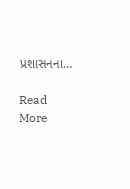પ્રશાસનના…

Read More